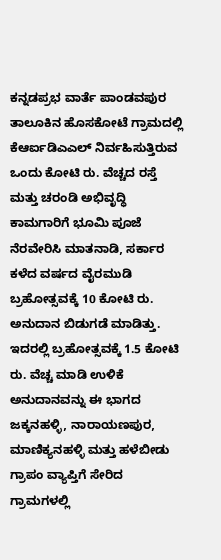ಕನ್ನಡಪ್ರಭ ವಾರ್ತೆ ಪಾಂಡವಪುರ
ತಾಲೂಕಿನ ಹೊಸಕೋಟೆ ಗ್ರಾಮದಲ್ಲಿ ಕೆಆರ್ಐಡಿಎಎಲ್ ನಿರ್ವಹಿಸುತ್ತಿರುವ ಒಂದು ಕೋಟಿ ರು. ವೆಚ್ಚದ ರಸ್ತೆ ಮತ್ತು ಚರಂಡಿ ಅಭಿವೃದ್ಧಿ ಕಾಮಗಾರಿಗೆ ಭೂಮಿ ಪೂಜೆ ನೆರವೇರಿಸಿ ಮಾತನಾಡಿ, ಸರ್ಕಾರ ಕಳೆದ ವರ್ಷದ ವೈರಮುಡಿ ಬ್ರಹೋತ್ಸವಕ್ಕೆ 10 ಕೋಟಿ ರು. ಅನುದಾನ ಬಿಡುಗಡೆ ಮಾಡಿತ್ತು. ಇದರಲ್ಲಿ ಬ್ರಹೋತ್ಸವಕ್ಕೆ 1.5 ಕೋಟಿ ರು. ವೆಚ್ಚ ಮಾಡಿ ಉಳಿಕೆ ಅನುದಾನವನ್ನು ಈ ಭಾಗದ ಜಕ್ಕನಹಳ್ಳಿ, ನಾರಾಯಣಪುರ, ಮಾಣಿಕ್ಯನಹಳ್ಳಿ ಮತ್ತು ಹಳೆಬೀಡು ಗ್ರಾಪಂ ವ್ಯಾಪ್ತಿಗೆ ಸೇರಿದ ಗ್ರಾಮಗಳಲ್ಲಿ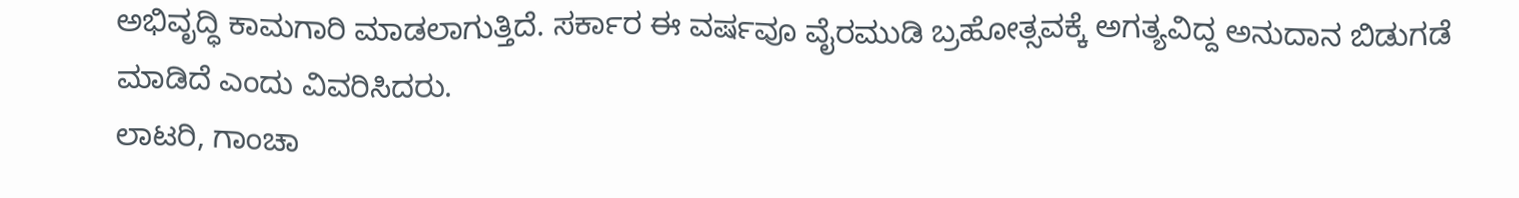ಅಭಿವೃದ್ಧಿ ಕಾಮಗಾರಿ ಮಾಡಲಾಗುತ್ತಿದೆ. ಸರ್ಕಾರ ಈ ವರ್ಷವೂ ವೈರಮುಡಿ ಬ್ರಹೋತ್ಸವಕ್ಕೆ ಅಗತ್ಯವಿದ್ದ ಅನುದಾನ ಬಿಡುಗಡೆ ಮಾಡಿದೆ ಎಂದು ವಿವರಿಸಿದರು.
ಲಾಟರಿ, ಗಾಂಚಾ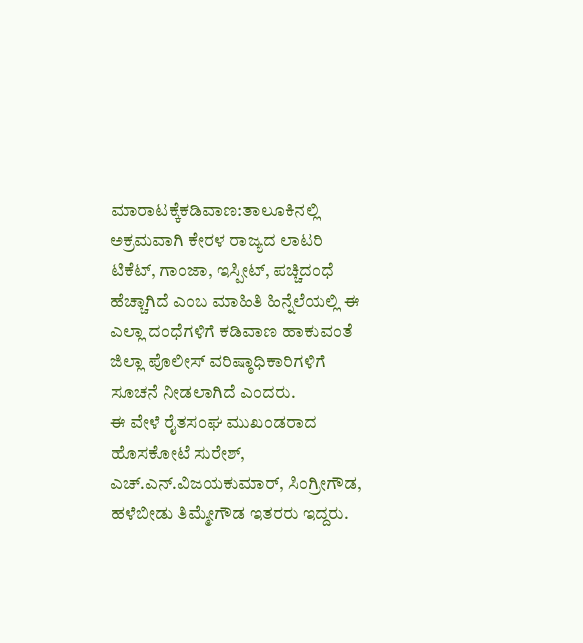ಮಾರಾಟಕ್ಕೆಕಡಿವಾಣ:ತಾಲೂಕಿನಲ್ಲಿ ಅಕ್ರಮವಾಗಿ ಕೇರಳ ರಾಜ್ಯದ ಲಾಟರಿ ಟಿಕೆಟ್, ಗಾಂಜಾ, ಇಸ್ಪೀಟ್, ಪಚ್ಚಿದಂಧೆ ಹೆಚ್ಚಾಗಿದೆ ಎಂಬ ಮಾಹಿತಿ ಹಿನ್ನೆಲೆಯಲ್ಲಿ ಈ ಎಲ್ಲಾ ದಂಧೆಗಳಿಗೆ ಕಡಿವಾಣ ಹಾಕುವಂತೆ ಜಿಲ್ಲಾ ಪೊಲೀಸ್ ವರಿಷ್ಠಾಧಿಕಾರಿಗಳಿಗೆ ಸೂಚನೆ ನೀಡಲಾಗಿದೆ ಎಂದರು.
ಈ ವೇಳೆ ರೈತಸಂಘ ಮುಖಂಡರಾದ ಹೊಸಕೋಟೆ ಸುರೇಶ್, ಎಚ್.ಎನ್.ವಿಜಯಕುಮಾರ್, ಸಿಂಗ್ರೀಗೌಡ, ಹಳೆಬೀಡು ತಿಮ್ಮೇಗೌಡ ಇತರರು ಇದ್ದರು.